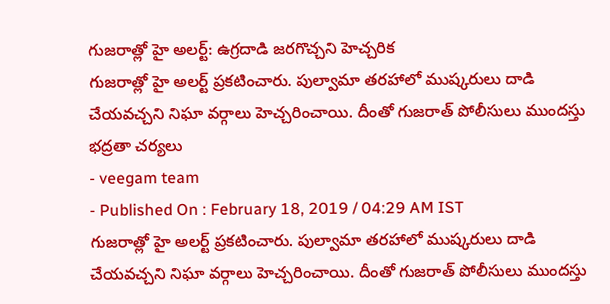గుజరాత్లో హై అలర్ట్: ఉగ్రదాడి జరగొచ్చని హెచ్చరిక
గుజరాత్లో హై అలర్ట్ ప్రకటించారు. పుల్వామా తరహాలో ముష్కరులు దాడి చేయవచ్చని నిఘా వర్గాలు హెచ్చరించాయి. దీంతో గుజరాత్ పోలీసులు ముందస్తు భద్రతా చర్యలు
- veegam team
- Published On : February 18, 2019 / 04:29 AM IST
గుజరాత్లో హై అలర్ట్ ప్రకటించారు. పుల్వామా తరహాలో ముష్కరులు దాడి చేయవచ్చని నిఘా వర్గాలు హెచ్చరించాయి. దీంతో గుజరాత్ పోలీసులు ముందస్తు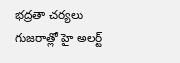భద్రతా చర్యలు
గుజరాత్లో హై అలర్ట్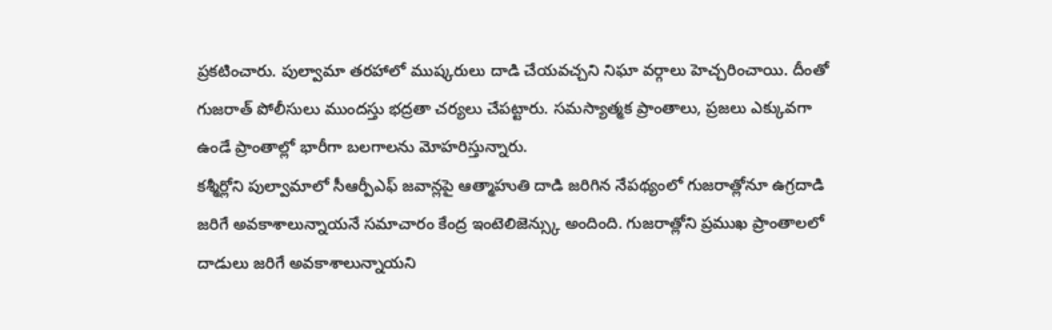ప్రకటించారు. పుల్వామా తరహాలో ముష్కరులు దాడి చేయవచ్చని నిఘా వర్గాలు హెచ్చరించాయి. దీంతో గుజరాత్ పోలీసులు ముందస్తు భద్రతా చర్యలు చేపట్టారు. సమస్యాత్మక ప్రాంతాలు, ప్రజలు ఎక్కువగా ఉండే ప్రాంతాల్లో భారీగా బలగాలను మోహరిస్తున్నారు.
కశ్మీర్లోని పుల్వామాలో సీఆర్పీఎఫ్ జవాన్లపై ఆత్మాహుతి దాడి జరిగిన నేపథ్యంలో గుజరాత్లోనూ ఉగ్రదాడి జరిగే అవకాశాలున్నాయనే సమాచారం కేంద్ర ఇంటెలిజెన్స్కు అందింది. గుజరాత్లోని ప్రముఖ ప్రాంతాలలో దాడులు జరిగే అవకాశాలున్నాయని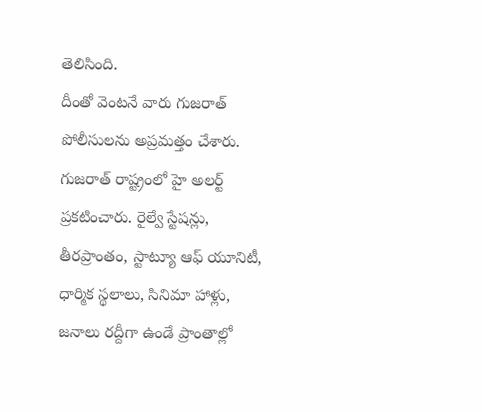తెలిసింది.
దీంతో వెంటనే వారు గుజరాత్ పోలీసులను అప్రమత్తం చేశారు. గుజరాత్ రాష్ట్రంలో హై అలర్ట్ ప్రకటించారు. రైల్వే స్టేషన్లు, తీరప్రాంతం, స్టాట్యూ ఆఫ్ యూనిటీ, ధార్మిక స్థలాలు, సినిమా హాళ్లు, జనాలు రద్దీగా ఉండే ప్రాంతాల్లో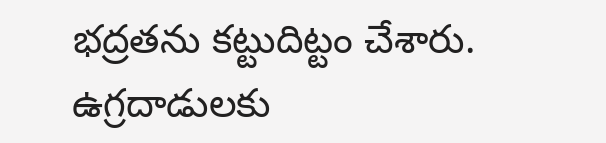భద్రతను కట్టుదిట్టం చేశారు. ఉగ్రదాడులకు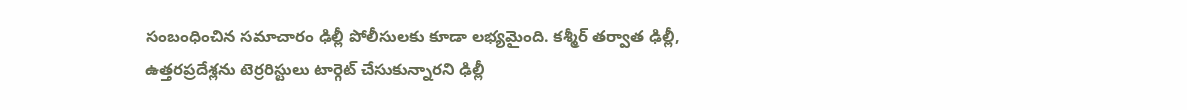సంబంధించిన సమాచారం ఢిల్లీ పోలీసులకు కూడా లభ్యమైంది. కశ్మీర్ తర్వాత ఢిల్లీ, ఉత్తరప్రదేశ్లను టెర్రరిస్టులు టార్గెట్ చేసుకున్నారని ఢిల్లీ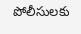పోలీసులకు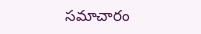సమాచారం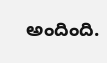అందింది.